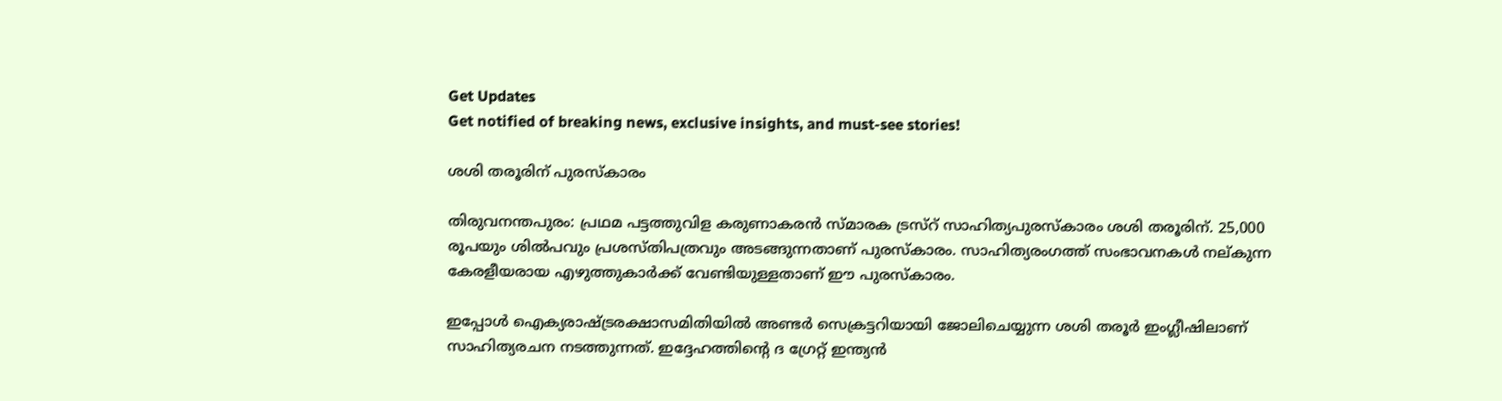Get Updates
Get notified of breaking news, exclusive insights, and must-see stories!

ശശി തരൂരിന് പുരസ്കാരം

തിരുവനന്തപുരം: പ്രഥമ പട്ടത്തുവിള കരുണാകരന്‍ സ്മാരക ട്രസ്റ് സാഹിത്യപുരസ്കാരം ശശി തരൂരിന്. 25,000 രൂപയും ശില്‍പവും പ്രശസ്തിപത്രവും അടങ്ങുന്നതാണ് പുരസ്കാരം. സാഹിത്യരംഗത്ത് സംഭാവനകള്‍ നല്കുന്ന കേരളീയരായ എഴുത്തുകാര്‍ക്ക് വേണ്ടിയുള്ളതാണ് ഈ പുരസ്കാരം.

ഇപ്പോള്‍ ഐക്യരാഷ്ട്രരക്ഷാസമിതിയില്‍ അണ്ടര്‍ സെക്രട്ടറിയായി ജോലിചെയ്യുന്ന ശശി തരൂര്‍ ഇംഗ്ലീഷിലാണ് സാഹിത്യരചന നടത്തുന്നത്. ഇദ്ദേഹത്തിന്റെ ദ ഗ്രേറ്റ് ഇന്ത്യന്‍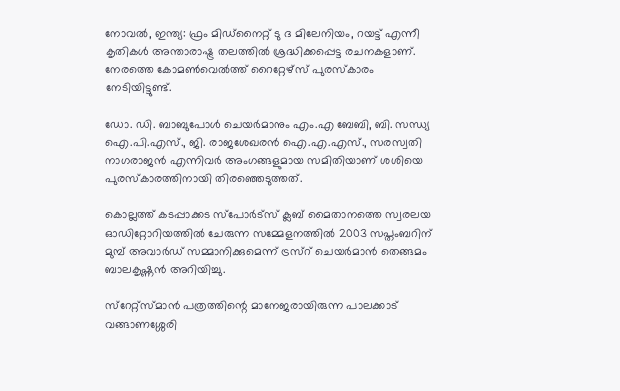നോവല്‍, ഇന്ത്യ: ഫ്രം മിഡ്നൈറ്റ് ടു ദ മിലേനിയം, റയട്ട് എന്നീ കൃതികള്‍ അന്താരാഷ്ട്ര തലത്തില്‍ ശ്രദ്ധിക്കപ്പെട്ട രചനകളാണ്. നേരത്തെ കോമണ്‍വെല്‍ത്ത് റൈറ്റേഴ്സ് പുരസ്കാരം നേടിയിട്ടുണ്ട്.

ഡോ. ഡി. ബാബുപോള്‍ ചെയര്‍മാനും എം.എ ബേബി, ബി. സന്ധ്യ ഐ.പി.എസ്., ജി. രാജശേഖരന്‍ ഐ.എ.എസ്., സരസ്വതി നാഗരാജന്‍ എന്നിവര്‍ അംഗങ്ങളുമായ സമിതിയാണ് ശശിയെ പുരസ്കാരത്തിനായി തിരഞ്ഞെടുത്തത്.

കൊല്ലത്ത് കടപ്പാക്കട സ്പോര്‍ട്സ് ക്ലബ് മൈതാനത്തെ സ്വരലയ ഓഡിറ്റോറിയത്തില്‍ ചേരുന്ന സമ്മേളനത്തില്‍ 2003 സപ്തംബറിന് മുമ്പ് അവാര്‍ഡ് സമ്മാനിക്കുമെന്ന് ട്രസ്റ് ചെയര്‍മാന്‍ തെങ്ങമം ബാലകൃഷ്ണന്‍ അറിയിച്ചു.

സ്റേറ്റ്സ്മാന്‍ പത്രത്തിന്റെ മാനേജരായിരുന്ന പാലക്കാട് വങ്ങാണശ്ശേരി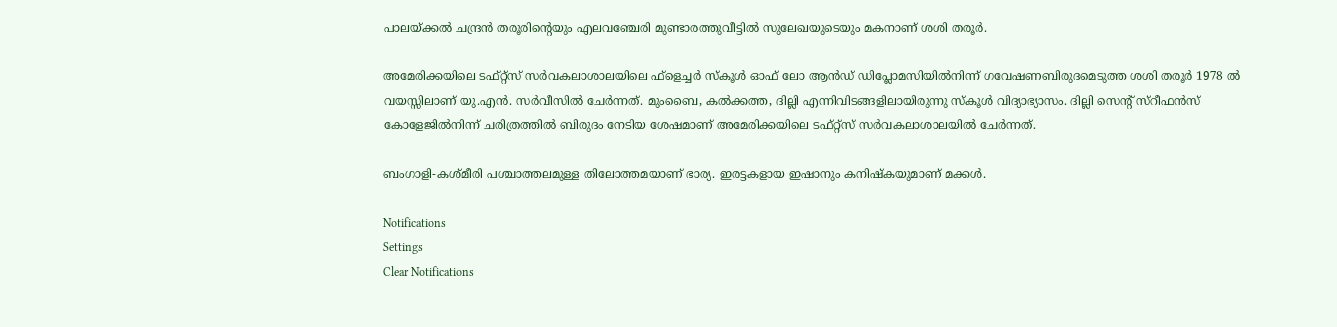പാലയ്ക്കല്‍ ചന്ദ്രന്‍ തരൂരിന്റെയും എലവഞ്ചേരി മുണ്ടാരത്തുവീട്ടില്‍ സുലേഖയുടെയും മകനാണ് ശശി തരൂര്‍.

അമേരിക്കയിലെ ടഫ്റ്റ്സ് സര്‍വകലാശാലയിലെ ഫ്ളെച്ചര്‍ സ്കൂള്‍ ഓഫ് ലോ ആന്‍ഡ് ഡിപ്ലോമസിയില്‍നിന്ന് ഗവേഷണബിരുദമെടുത്ത ശശി തരൂര്‍ 1978 ല്‍ വയസ്സിലാണ് യു.എന്‍. സര്‍വീസില്‍ ചേര്‍ന്നത്. മുംബൈ, കല്‍ക്കത്ത, ദില്ലി എന്നിവിടങ്ങളിലായിരുന്നു സ്കൂള്‍ വിദ്യാഭ്യാസം. ദില്ലി സെന്റ് സ്റീഫന്‍സ് കോളേജില്‍നിന്ന് ചരിത്രത്തില്‍ ബിരുദം നേടിയ ശേഷമാണ് അമേരിക്കയിലെ ടഫ്റ്റ്സ് സര്‍വകലാശാലയില്‍ ചേര്‍ന്നത്.

ബംഗാളി-കശ്മീരി പശ്ചാത്തലമുള്ള തിലോത്തമയാണ് ഭാര്യ. ഇരട്ടകളായ ഇഷാനും കനിഷ്കയുമാണ് മക്കള്‍.

Notifications
Settings
Clear Notifications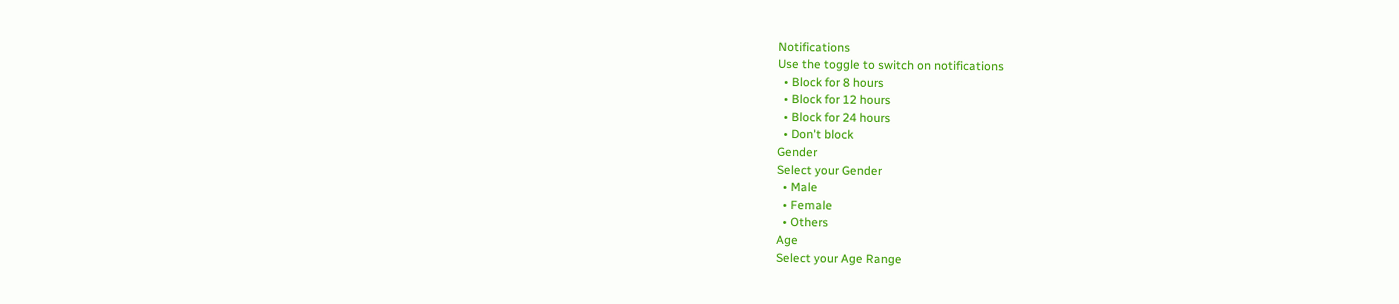Notifications
Use the toggle to switch on notifications
  • Block for 8 hours
  • Block for 12 hours
  • Block for 24 hours
  • Don't block
Gender
Select your Gender
  • Male
  • Female
  • Others
Age
Select your Age Range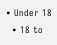• Under 18
  • 18 to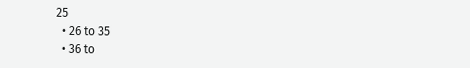25
  • 26 to 35
  • 36 to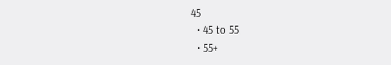45
  • 45 to 55
  • 55+